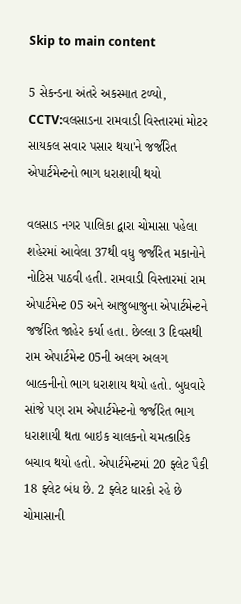Skip to main content

5 સેકન્ડના અંતરે અકસ્માત ટળ્યો, CCTV:વલસાડના રામવાડી વિસ્તારમાં મોટર સાયકલ સવાર પસાર થયા'ને જર્જરિત એપાર્ટમેન્ટનો ભાગ ધરાશાયી થયો

વલસાડ નગર પાલિકા દ્વારા ચોમાસા પહેલા શહેરમાં આવેલા 37થી વધુ જર્જરિત મકાનોને નોટિસ પાઠવી હતી. રામવાડી વિસ્તારમાં રામ એપાર્ટમેન્ટ 05 અને આજુબાજુના એપાર્ટમેન્ટને જર્જરિત જાહેર કર્યા હતા. છેલ્લા 3 દિવસથી રામ એપાર્ટમેન્ટ 05ની અલગ અલગ બાલ્કનીનો ભાગ ધરાશાય થયો હતો. બુધવારે સાંજે પણ રામ એપાર્ટમેન્ટનો જર્જરિત ભાગ ધરાશાયી થતા બાઇક ચાલકનો ચમત્કારિક બચાવ થયો હતો. એપાર્ટમેન્ટમાં 20 ફ્લેટ પૈકી 18 ફ્લેટ બંધ છે. 2 ફ્લેટ ધારકો રહે છે ચોમાસાની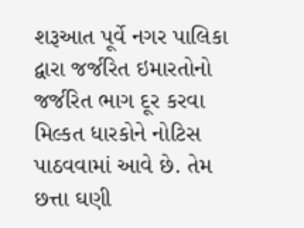શરૂઆત પૂર્વે નગર પાલિકા દ્વારા જર્જરિત ઇમારતોનો જર્જરિત ભાગ દૂર કરવા મિલ્કત ધારકોને નોટિસ પાઠવવામાં આવે છે. તેમ છત્તા ઘણી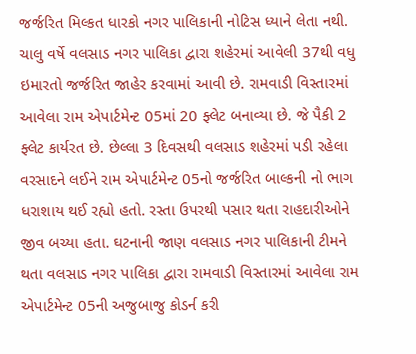જર્જરિત મિલ્કત ધારકો નગર પાલિકાની નોટિસ ધ્યાને લેતા નથી. ચાલુ વર્ષે વલસાડ નગર પાલિકા દ્વારા શહેરમાં આવેલી 37થી વધુ ઇમારતો જર્જરિત જાહેર કરવામાં આવી છે. રામવાડી વિસ્તારમાં આવેલા રામ એપાર્ટમેન્ટ 05માં 20 ફ્લેટ બનાવ્યા છે. જે પૈકી 2 ફ્લેટ કાર્યરત છે. છેલ્લા 3 દિવસથી વલસાડ શહેરમાં પડી રહેલા વરસાદને લઈને રામ એપાર્ટમેન્ટ 05નો જર્જરિત બાલ્કની નો ભાગ ધરાશાય થઈ રહ્યો હતો. રસ્તા ઉપરથી પસાર થતા રાહદારીઓને જીવ બચ્યા હતા. ઘટનાની જાણ વલસાડ નગર પાલિકાની ટીમને થતા વલસાડ નગર પાલિકા દ્વારા રામવાડી વિસ્તારમાં આવેલા રામ એપાર્ટમેન્ટ 05ની અજુબાજુ કોડર્ન કરી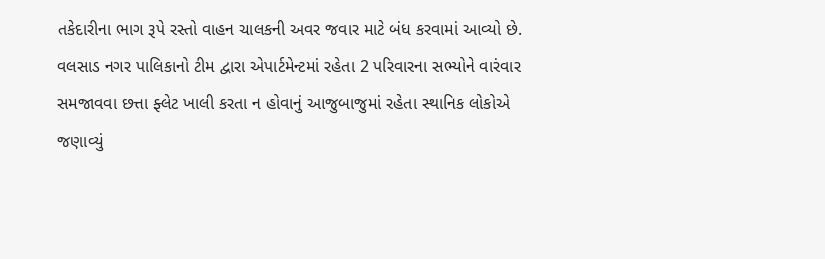તકેદારીના ભાગ રૂપે રસ્તો વાહન ચાલકની અવર જવાર માટે બંધ કરવામાં આવ્યો છે. વલસાડ નગર પાલિકાનો ટીમ દ્વારા એપાર્ટમેન્ટમાં રહેતા 2 પરિવારના સભ્યોને વારંવાર સમજાવવા છત્તા ફ્લેટ ખાલી કરતા ન હોવાનું આજુબાજુમાં રહેતા સ્થાનિક લોકોએ જણાવ્યું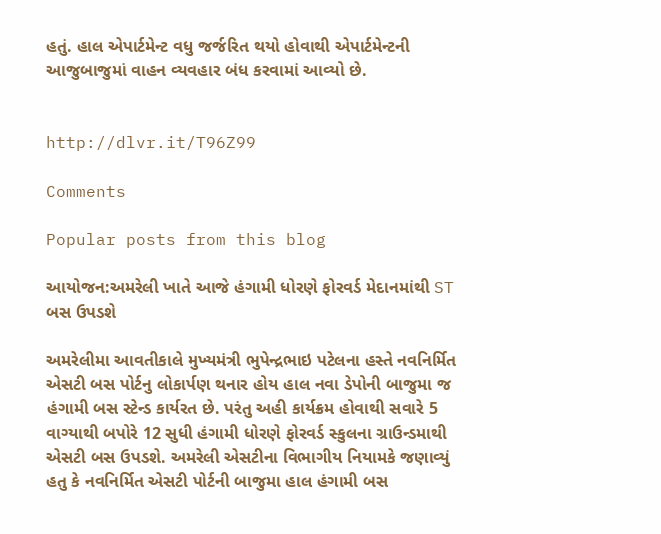હતું. હાલ એપાર્ટમેન્ટ વધુ જર્જરિત થયો હોવાથી એપાર્ટમેન્ટની આજુબાજુમાં વાહન વ્યવહાર બંધ કરવામાં આવ્યો છે.


http://dlvr.it/T96Z99

Comments

Popular posts from this blog

આયોજન:અમરેલી ખાતે આજે હંગામી ધોરણે ફોરવર્ડ મેદાનમાંથી ST બસ ઉપડશે

અમરેલીમા આવતીકાલે મુખ્યમંત્રી ભુપેન્દ્રભાઇ પટેલના હસ્તે નવનિર્મિત એસટી બસ પોર્ટનુ લોકાર્પણ થનાર હોય હાલ નવા ડેપોની બાજુમા જ હંગામી બસ સ્ટેન્ડ કાર્યરત છે. પરંતુ અહી કાર્યક્રમ હોવાથી સવારે 5 વાગ્યાથી બપોરે 12 સુધી હંગામી ધોરણે ફોરવર્ડ સ્કુલના ગ્રાઉન્ડમાથી એસટી બસ ઉપડશે. અમરેલી એસટીના વિભાગીય નિયામકે જણાવ્યું હતુ કે નવનિર્મિત એસટી પોર્ટની બાજુમા હાલ હંગામી બસ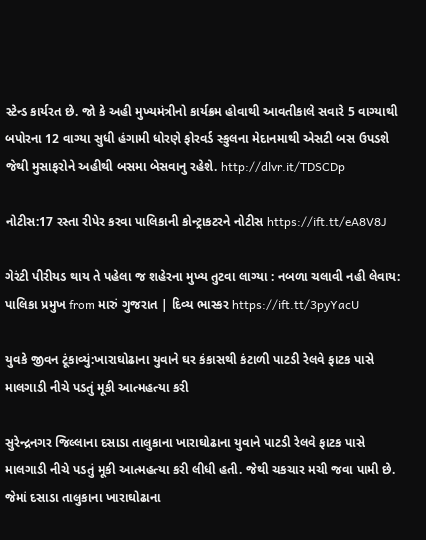સ્ટેન્ડ કાર્યરત છે. જો કે અહી મુખ્યમંત્રીનો કાર્યક્રમ હોવાથી આવતીકાલે સવારે 5 વાગ્યાથી બપોરના 12 વાગ્યા સુધી હંગામી ધોરણે ફોરવર્ડ સ્કુલના મેદાનમાથી એસટી બસ ઉપડશે જેથી મુસાફરોને અહીથી બસમા બેસવાનુ રહેશે. http://dlvr.it/TDSCDp

નોટીસ:17 રસ્તા રીપેર કરવા પાલિકાની કોન્ટ્રાકટરને નોટીસ https://ift.tt/eA8V8J

ગેરંટી પીરીયડ થાય તે પહેલા જ શહેરના મુખ્ય તુટવા લાગ્યા : નબળા ચલાવી નહી લેવાય: પાલિકા પ્રમુખ from મારું ગુજરાત | દિવ્ય ભાસ્કર https://ift.tt/3pyYacU

યુવકે જીવન ટૂંકાવ્યું:ખારાઘોઢાના યુવાને ઘર કંકાસથી કંટાળી પાટડી રેલવે ફાટક પાસે માલગાડી નીચે પડતું મૂકી આત્મહત્યા કરી

સુરેન્દ્રનગર જિલ્લાના દસાડા તાલુકાના ખારાઘોઢાના યુવાને પાટડી રેલવે ફાટક પાસે માલગાડી નીચે પડતું મૂકી આત્મહત્યા કરી લીધી હતી. જેથી ચકચાર મચી જવા પામી છે. જેમાં દસાડા તાલુકાના ખારાઘોઢાના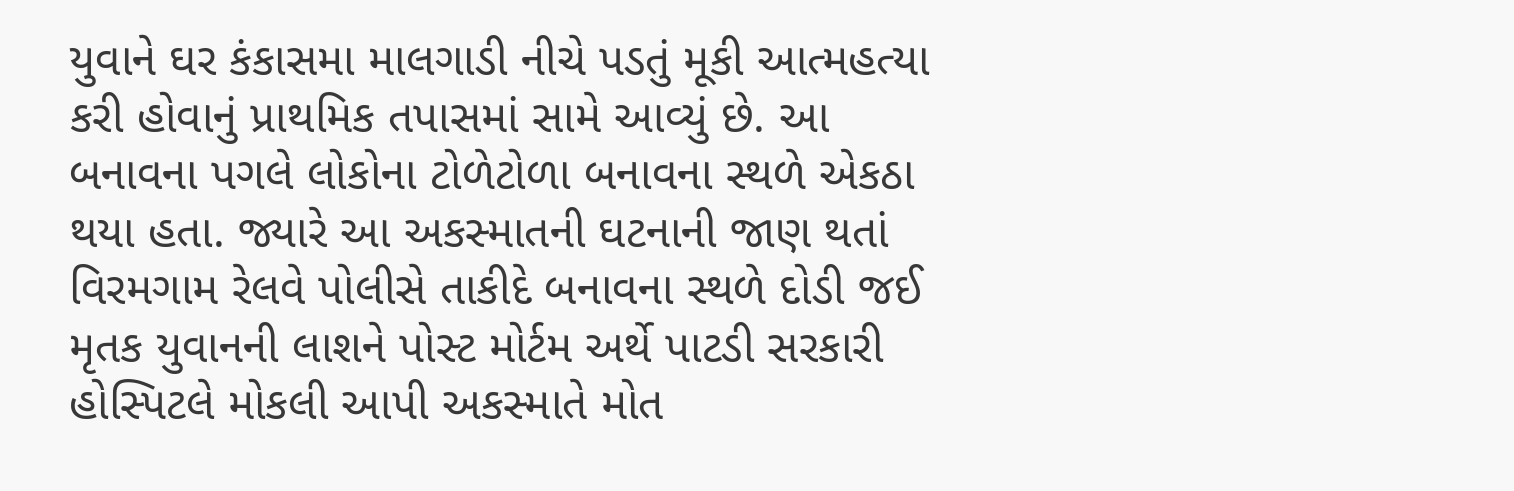યુવાને ઘર કંકાસમા માલગાડી નીચે પડતું મૂકી આત્મહત્યા કરી હોવાનું પ્રાથમિક તપાસમાં સામે આવ્યું છે. આ બનાવના પગલે લોકોના ટોળેટોળા બનાવના સ્થળે એકઠા થયા હતા. જ્યારે આ અકસ્માતની ઘટનાની જાણ થતાં વિરમગામ રેલવે પોલીસે તાકીદે બનાવના સ્થળે દોડી જઈ મૃતક યુવાનની લાશને પોસ્ટ મોર્ટમ અર્થે પાટડી સરકારી હોસ્પિટલે મોકલી આપી અકસ્માતે મોત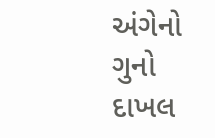અંગેનો ગુનો દાખલ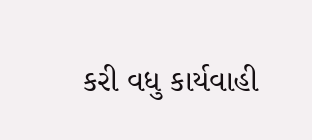કરી વધુ કાર્યવાહી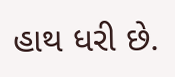હાથ ધરી છે.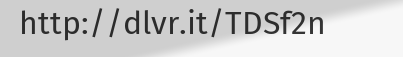http://dlvr.it/TDSf2n